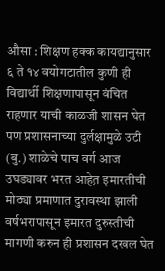औसा : शिक्षण हक्क कायद्यानुसार ६ ते १४ वयोगटातील कुणी ही विद्यार्थी शिक्षणापासून वंचित राहणार याची काळजी शासन घेत पण प्रशासनाच्या दुर्लक्षामुळे उटी (बु.) शाळेचे पाच वर्ग आज उघड्यावर भरत आहेत़ इमारतीची मोठ्या प्रमाणात दुरावस्था झाली वर्षभरापासून इमारत दुरुस्तीची मागणी करुन ही प्रशासन दखल घेत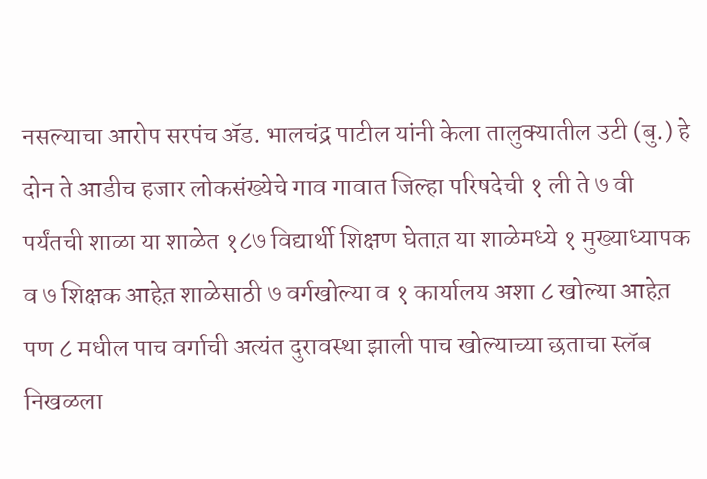नसल्याचा आरोप सरपंच ॲड. भालचंद्र पाटील यांनी केला तालुक्यातील उटी (बु.) हे दोन ते आडीच हजार लोकसंख्येचे गाव गावात जिल्हा परिषदेची १ ली ते ७ वी पर्यंतची शाळा या शाळेत १८७ विद्यार्थी शिक्षण घेतात़ या शाळेमध्ये १ मुख्याध्यापक व ७ शिक्षक आहेत़ शाळेसाठी ७ वर्गखोल्या व १ कार्यालय अशा ८ खोल्या आहेत़ पण ८ मधील पाच वर्गाची अत्यंत दुरावस्था झाली पाच खोल्याच्या छताचा स्लॅब निखळला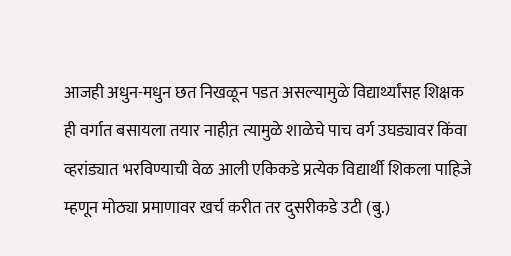आजही अधुन-मधुन छत निखळून पडत असल्यामुळे विद्यार्थ्यांसह शिक्षक ही वर्गात बसायला तयार नाहीत़ त्यामुळे शाळेचे पाच वर्ग उघड्यावर किंवा व्हरांड्यात भरविण्याची वेळ आली एकिकडे प्रत्येक विद्यार्थी शिकला पाहिजे म्हणून मोठ्या प्रमाणावर खर्च करीत तर दुसरीकडे उटी (बु.)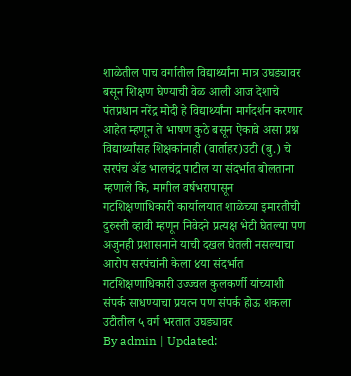शाळेतील पाच वर्गातील विद्यार्थ्यांना मात्र उघड्यावर बसून शिक्षण घेण्याची वेळ आली आज देशाचे पंतप्रधान नरेंद्र मोदी हे विद्यार्थ्यांना मार्गदर्शन करणार आहेत म्हणून ते भाषण कुठे बसून ऐकावे असा प्रश्न विद्यार्थ्यांसह शिक्षकांनाही (वार्ताहर)उटी (बु.) चे सरपंच ॲड भालचंद्र पाटील या संदर्भात बोलताना म्हणाले कि, मागील वर्षभरापासून गटशिक्षणाधिकारी कार्यालयात शाळेच्या इमारतीची दुरुस्ती व्हावी म्हणून निवेदने प्रत्यक्ष भेटी घेतल्या पण अजुनही प्रशासनाने याची दखल घेतली नसल्याचा आरोप सरपंचांनी केला ४या संदर्भात गटशिक्षणाधिकारी उज्ज्वल कुलकर्णी यांच्याशी संपर्क साधण्याचा प्रयत्न पण संपर्क होऊ शकला
उटीतील ५ वर्ग भरतात उघड्यावर
By admin | Updated: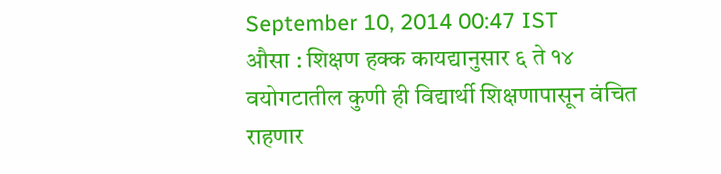September 10, 2014 00:47 IST
औसा : शिक्षण हक्क कायद्यानुसार ६ ते १४ वयोगटातील कुणी ही विद्यार्थी शिक्षणापासून वंचित राहणार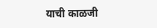याची काळजी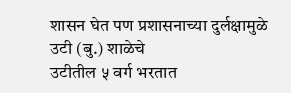शासन घेत पण प्रशासनाच्या दुर्लक्षामुळे उटी (बु.) शाळेचे
उटीतील ५ वर्ग भरतात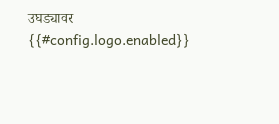उघड्यावर
{{#config.logo.enabled}}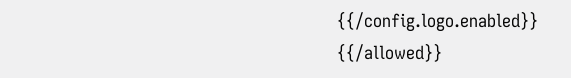{{/config.logo.enabled}}
{{/allowed}}